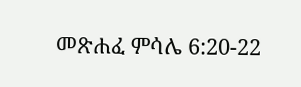መጽሐፈ ምሳሌ 6:20-22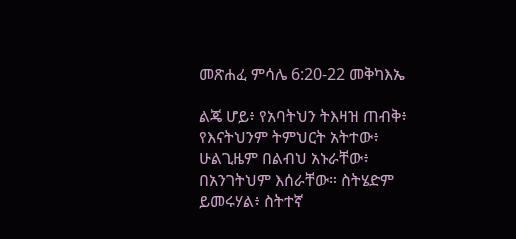መጽሐፈ ምሳሌ 6:20-22 መቅካእኤ

ልጄ ሆይ፥ የአባትህን ትእዛዝ ጠብቅ፥ የእናትህንም ትምህርት አትተው፥ ሁልጊዜም በልብህ አኑራቸው፥ በአንገትህም እሰራቸው። ስትሄድም ይመሩሃል፥ ስትተኛ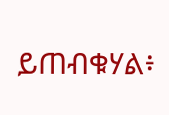ይጠብቁሃል፥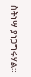ስትነሣ ያነጋግሩሃል።